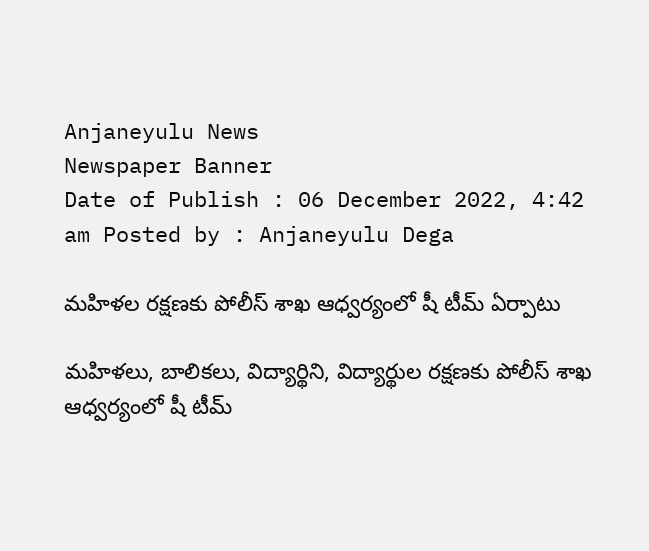Anjaneyulu News
Newspaper Banner
Date of Publish : 06 December 2022, 4:42 am Posted by : Anjaneyulu Dega

మహిళల రక్షణకు పోలీస్ శాఖ ఆధ్వర్యంలో షీ టీమ్ ఏర్పాటు

మహిళలు, బాలికలు, విద్యార్థిని, విద్యార్థుల రక్షణకు పోలీస్ శాఖ ఆధ్వర్యంలో షీ టీమ్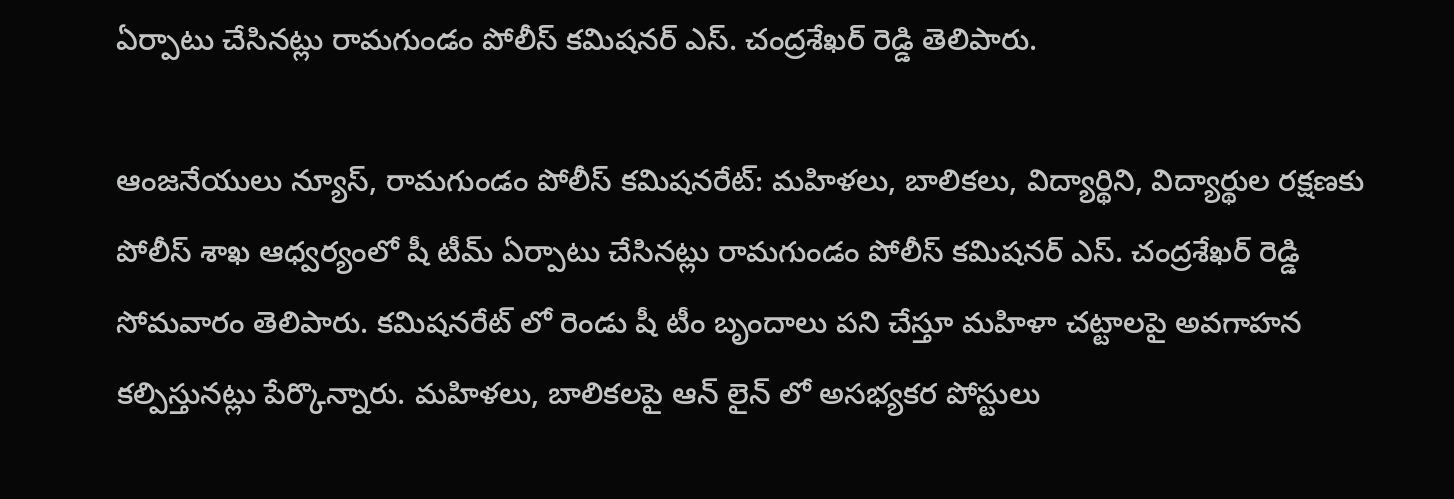ఏర్పాటు చేసినట్లు రామగుండం పోలీస్ కమిషనర్ ఎస్. చంద్రశేఖర్ రెడ్డి తెలిపారు.

ఆంజనేయులు న్యూస్, రామగుండం పోలీస్ కమిషనరేట్: మహిళలు, బాలికలు, విద్యార్థిని, విద్యార్థుల రక్షణకు పోలీస్ శాఖ ఆధ్వర్యంలో షీ టీమ్ ఏర్పాటు చేసినట్లు రామగుండం పోలీస్ కమిషనర్ ఎస్. చంద్రశేఖర్ రెడ్డి సోమవారం తెలిపారు. కమిషనరేట్ లో రెండు షీ టీం బృందాలు పని చేస్తూ మహిళా చట్టాలపై అవగాహన కల్పిస్తునట్లు పేర్కొన్నారు. మహిళలు, బాలికలపై ఆన్ లైన్ లో అసభ్యకర పోస్టులు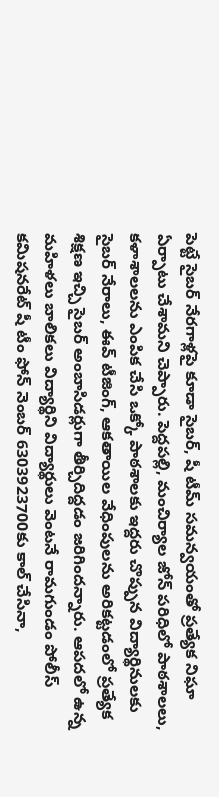పెట్టే సైబర్ నేరగాళ్లపై కూడా సైబర్, షీ టీమ్ సమన్వయంతో ప్రత్యేక నిఘా ఏర్పాటు చేశామని చెప్పారు. పెద్దపల్లి, మంచిర్యాల జోన్ పరిధిలో పాఠశాలలు, కళాశాలలను ఎంపిక చేసి ఒక్కో పాఠశాలకు ఇద్దరు చొప్పున విద్యార్థినులకు సైబర్ నేరాలు, ఈవ్ టీజింగ్, ఆకతాయిల వేధింపులను అరికట్టడంలో ప్రత్యేక శిక్షణ ఇచ్చి సైబర్ అంబాసిడర్లుగా తీర్చిదిద్దడం జరిగిందన్నారు. ఆపదలో ఉన్న మహిళలు బాలికలు విద్యార్థిని విద్యార్థులు వెంటనే రామగుండం పోలీస్ కమిషనరేట్ షీ టీం ఫోన్ నెంబర్ 6303923700కు కాల్ చేసినా,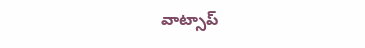వాట్సాప్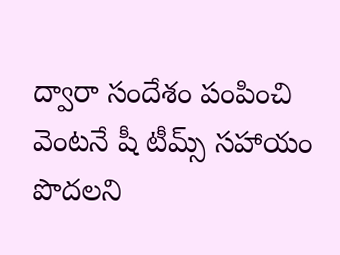ద్వారా సందేశం పంపించి వెంటనే షీ టీమ్స్ సహాయం పొదలని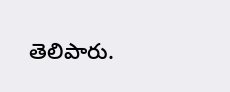తెలిపారు.